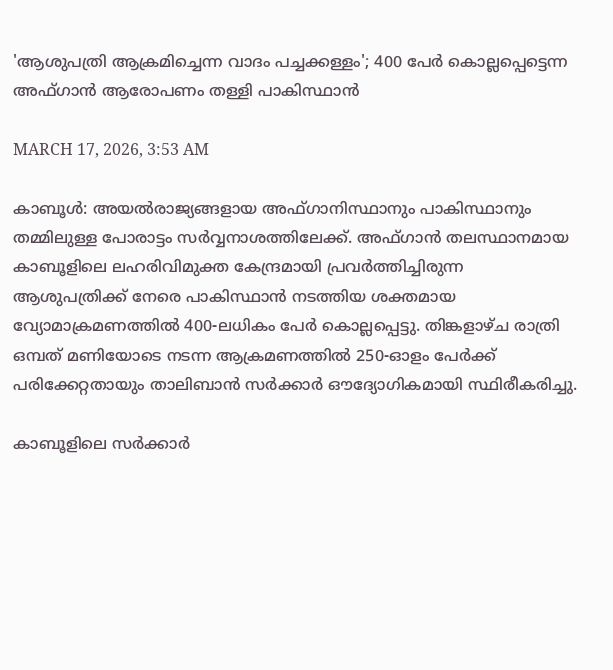'ആശുപത്രി ആക്രമിച്ചെന്ന വാദം പച്ചക്കള്ളം'; 400 പേർ കൊല്ലപ്പെട്ടെന്ന അഫ്ഗാൻ ആരോപണം തള്ളി പാകിസ്ഥാൻ

MARCH 17, 2026, 3:53 AM

കാബൂൾ: അയൽരാജ്യങ്ങളായ അഫ്ഗാനിസ്ഥാനും പാകിസ്ഥാനും തമ്മിലുള്ള പോരാട്ടം സർവ്വനാശത്തിലേക്ക്. അഫ്ഗാൻ തലസ്ഥാനമായ കാബൂളിലെ ലഹരിവിമുക്ത കേന്ദ്രമായി പ്രവർത്തിച്ചിരുന്ന ആശുപത്രിക്ക് നേരെ പാകിസ്ഥാൻ നടത്തിയ ശക്തമായ വ്യോമാക്രമണത്തിൽ 400-ലധികം പേർ കൊല്ലപ്പെട്ടു. തിങ്കളാഴ്ച രാത്രി ഒമ്പത് മണിയോടെ നടന്ന ആക്രമണത്തിൽ 250-ഓളം പേർക്ക് പരിക്കേറ്റതായും താലിബാൻ സർക്കാർ ഔദ്യോഗികമായി സ്ഥിരീകരിച്ചു.

കാബൂളിലെ സർക്കാർ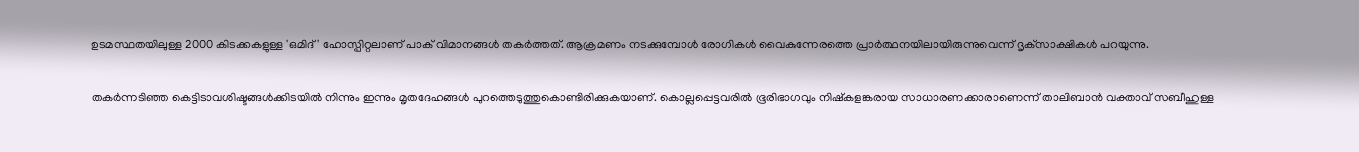ഉടമസ്ഥതയിലുള്ള 2000 കിടക്കകളുള്ള 'ഒമിദ്' ഹോസ്പിറ്റലാണ് പാക് വിമാനങ്ങൾ തകർത്തത്. ആക്രമണം നടക്കുമ്പോൾ രോഗികൾ വൈകുന്നേരത്തെ പ്രാർത്ഥനയിലായിരുന്നുവെന്ന് ദൃക്‌സാക്ഷികൾ പറയുന്നു.

തകർന്നടിഞ്ഞ കെട്ടിടാവശിഷ്ടങ്ങൾക്കിടയിൽ നിന്നും ഇന്നും മൃതദേഹങ്ങൾ പുറത്തെടുത്തുകൊണ്ടിരിക്കുകയാണ്. കൊല്ലപ്പെട്ടവരിൽ ഭൂരിഭാഗവും നിഷ്കളങ്കരായ സാധാരണക്കാരാണെന്ന് താലിബാൻ വക്താവ് സബീഹുള്ള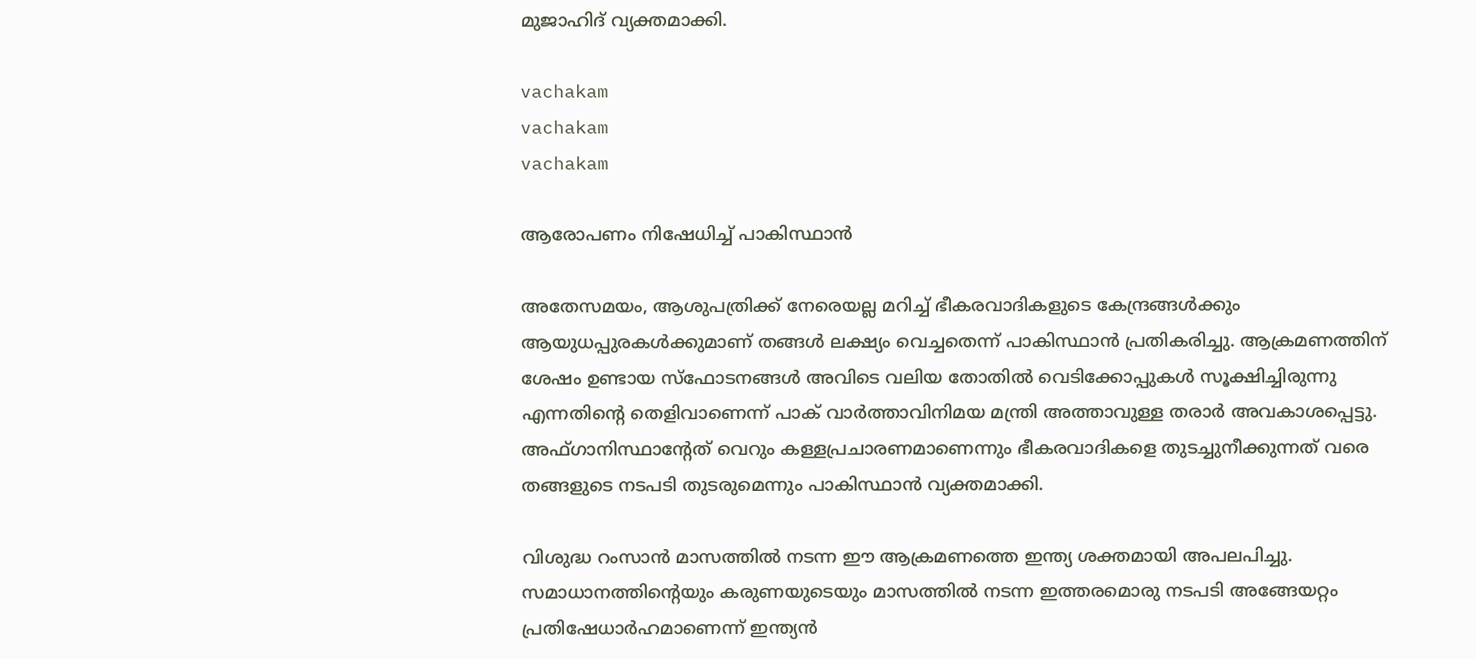മുജാഹിദ് വ്യക്തമാക്കി.

vachakam
vachakam
vachakam

ആരോപണം നിഷേധിച്ച് പാകിസ്ഥാൻ

അതേസമയം, ആശുപത്രിക്ക് നേരെയല്ല മറിച്ച് ഭീകരവാദികളുടെ കേന്ദ്രങ്ങൾക്കും ആയുധപ്പുരകൾക്കുമാണ് തങ്ങൾ ലക്ഷ്യം വെച്ചതെന്ന് പാകിസ്ഥാൻ പ്രതികരിച്ചു. ആക്രമണത്തിന് ശേഷം ഉണ്ടായ സ്ഫോടനങ്ങൾ അവിടെ വലിയ തോതിൽ വെടിക്കോപ്പുകൾ സൂക്ഷിച്ചിരുന്നു എന്നതിന്റെ തെളിവാണെന്ന് പാക് വാർത്താവിനിമയ മന്ത്രി അത്താവുള്ള തരാർ അവകാശപ്പെട്ടു. അഫ്ഗാനിസ്ഥാന്റേത് വെറും കള്ളപ്രചാരണമാണെന്നും ഭീകരവാദികളെ തുടച്ചുനീക്കുന്നത് വരെ തങ്ങളുടെ നടപടി തുടരുമെന്നും പാകിസ്ഥാൻ വ്യക്തമാക്കി.

വിശുദ്ധ റംസാൻ മാസത്തിൽ നടന്ന ഈ ആക്രമണത്തെ ഇന്ത്യ ശക്തമായി അപലപിച്ചു. സമാധാനത്തിന്റെയും കരുണയുടെയും മാസത്തിൽ നടന്ന ഇത്തരമൊരു നടപടി അങ്ങേയറ്റം പ്രതിഷേധാർഹമാണെന്ന് ഇന്ത്യൻ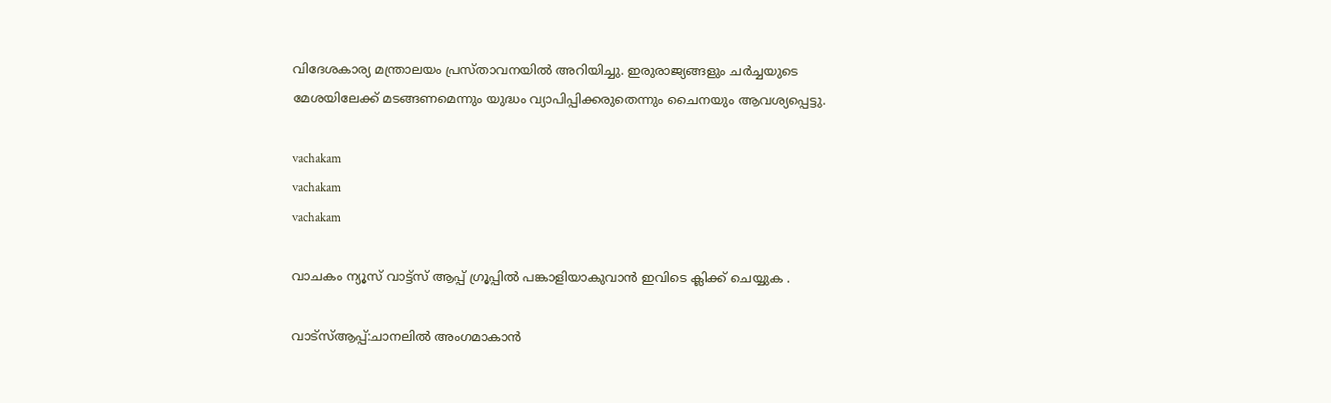വിദേശകാര്യ മന്ത്രാലയം പ്രസ്താവനയിൽ അറിയിച്ചു. ഇരുരാജ്യങ്ങളും ചർച്ചയുടെ മേശയിലേക്ക് മടങ്ങണമെന്നും യുദ്ധം വ്യാപിപ്പിക്കരുതെന്നും ചൈനയും ആവശ്യപ്പെട്ടു.

vachakam
vachakam
vachakam

വാചകം ന്യൂസ് വാട്ട്സ് ആപ്പ് ഗ്രൂപ്പിൽ പങ്കാളിയാകുവാൻ ഇവിടെ ക്ലിക്ക് ചെയ്യുക .

വാട്സ്ആപ്പ്:ചാനലിൽ അംഗമാകാൻ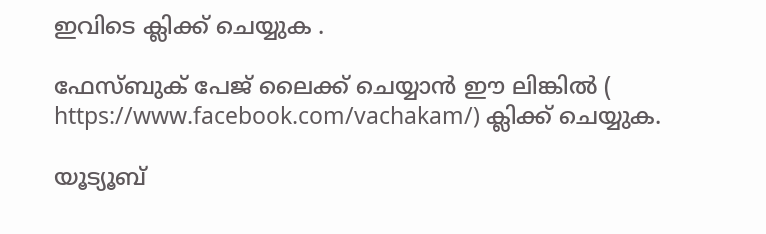ഇവിടെ ക്ലിക്ക് ചെയ്യുക .

ഫേസ്ബുക് പേജ് ലൈക്ക് ചെയ്യാൻ ഈ ലിങ്കിൽ (
https://www.facebook.com/vachakam/) ക്ലിക്ക് ചെയ്യുക.

യൂട്യൂബ്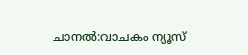ചാനൽ:വാചകം ന്യൂസ്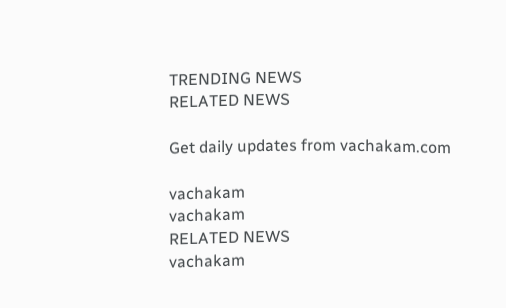TRENDING NEWS
RELATED NEWS

Get daily updates from vachakam.com

vachakam
vachakam
RELATED NEWS
vachakam